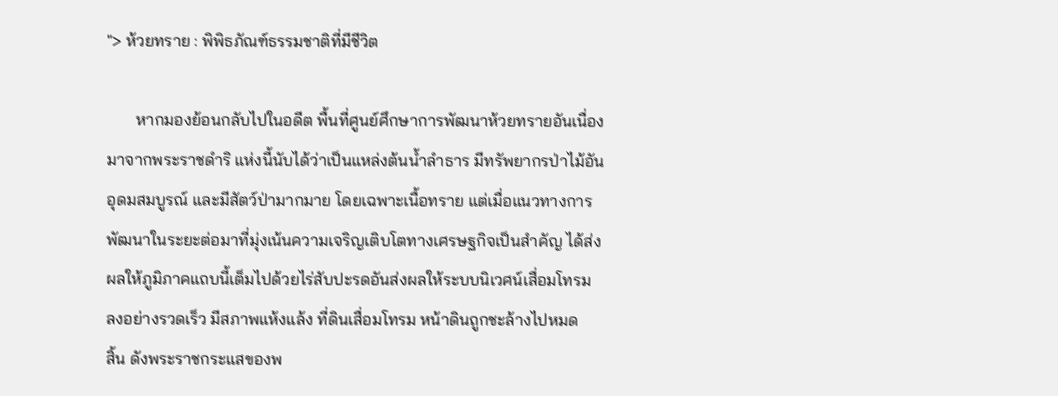"> ห้วยทราย : พิพิธภัณฑ์ธรรมชาติที่มีชีวิต

       หากมองย้อนกลับไปในอดีต พื้นที่ศูนย์ศึกษาการพัฒนาห้วยทรายอันเนื่อง
มาจากพระราชดำริ แห่งนี้นับได้ว่าเป็นแหล่งต้นน้ำลำธาร มีทรัพยากรป่าไม้อัน
อุดมสมบูรณ์ และมีสัตว์ป่ามากมาย โดยเฉพาะเนื้อทราย แต่เมื่อแนวทางการ
พัฒนาในระยะต่อมาที่มุ่งเน้นความเจริญเติบโตทางเศรษฐกิจเป็นสำคัญ ได้ส่ง
ผลให้ภูมิภาคแถบนี้เต็มไปด้วยไร่สับปะรดอันส่งผลให้ระบบนิเวศน์เสื่อมโทรม
ลงอย่างรวดเร็ว มีสภาพแห้งแล้ง ที่ดินเสื่อมโทรม หน้าดินถูกชะล้างไปหมด
สิ้น ดังพระราชกระแสของพ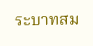ระบาทสม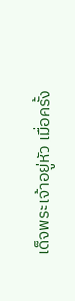เด็จพระเจ้าอยู่หัว เมื่อครั้ง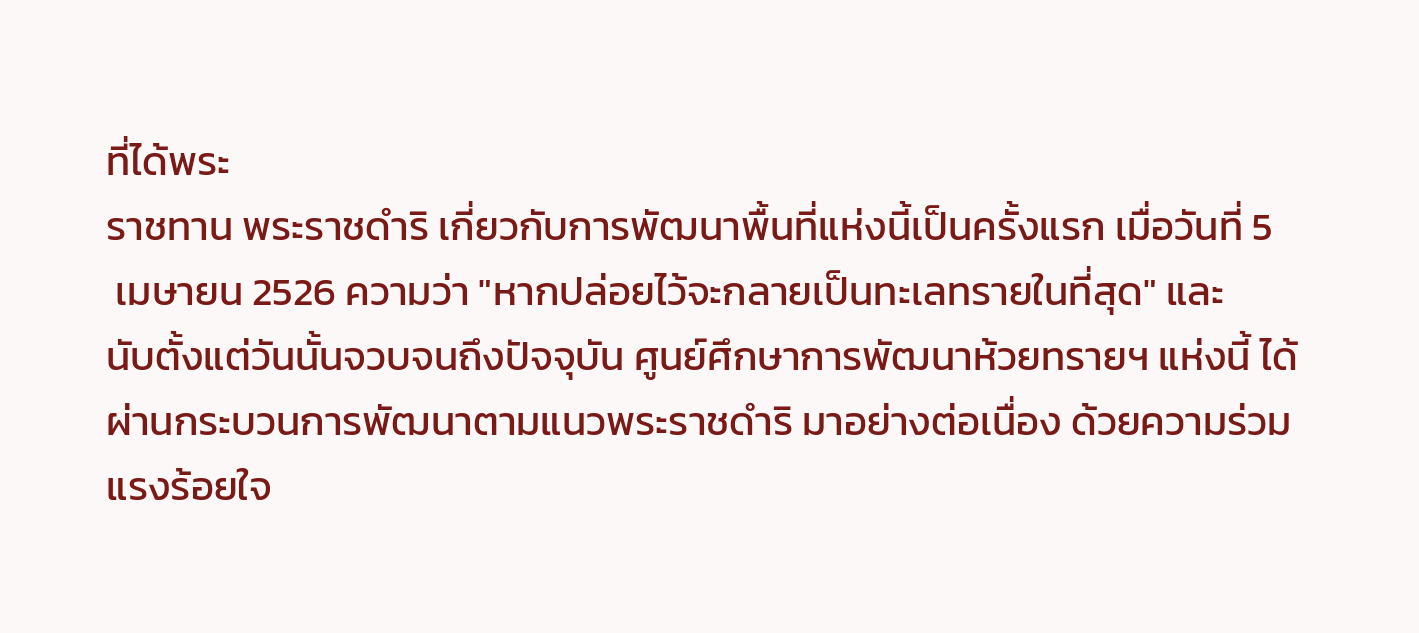ที่ได้พระ
ราชทาน พระราชดำริ เกี่ยวกับการพัฒนาพื้นที่แห่งนี้เป็นครั้งแรก เมื่อวันที่ 5
 เมษายน 2526 ความว่า "หากปล่อยไว้จะกลายเป็นทะเลทรายในที่สุด" และ
นับตั้งแต่วันนั้นจวบจนถึงปัจจุบัน ศูนย์ศึกษาการพัฒนาห้วยทรายฯ แห่งนี้ ได้
ผ่านกระบวนการพัฒนาตามแนวพระราชดำริ มาอย่างต่อเนื่อง ด้วยความร่วม
แรงร้อยใจ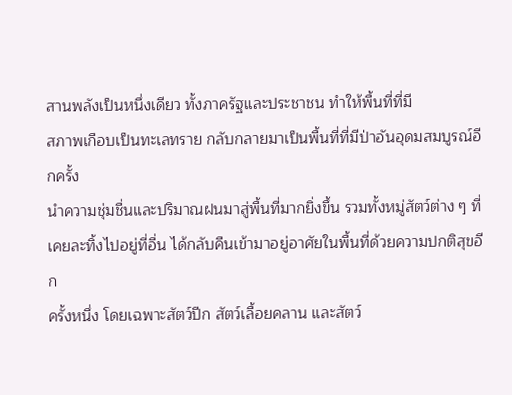สานพลังเป็นหนึ่งเดียว ทั้งภาครัฐและประชาชน ทำให้พื้นที่ที่มี
สภาพเกือบเป็นทะเลทราย กลับกลายมาเป็นพื้นที่ที่มีป่าอันอุดมสมบูรณ์อีกครั้ง
นำความชุ่มชื่นและปริมาณฝนมาสู่พื้นที่มากยิ่งขึ้น รวมทั้งหมู่สัตว์ต่าง ๆ ที่
เคยละทิ้งไปอยู่ที่อื่น ได้กลับคืนเข้ามาอยู่อาศัยในพื้นที่ด้วยความปกติสุขอีก
ครั้งหนึ่ง โดยเฉพาะสัตว์ปีก สัตว์เลื้อยคลาน และสัตว์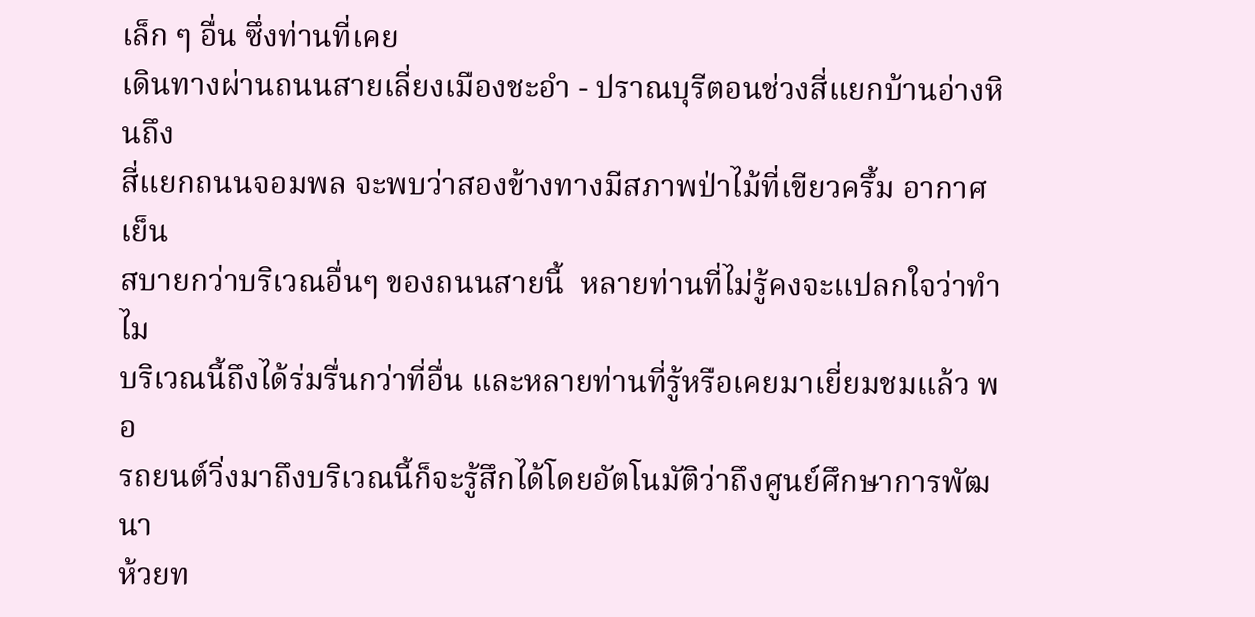เล็ก ๆ อื่น ซึ่งท่านที่เคย
เดินทางผ่านถนนสายเลี่ยงเมืองชะอำ - ปราณบุรีตอนช่วงสี่แยกบ้านอ่างหินถึง
สี่แยกถนนจอมพล จะพบว่าสองข้างทางมีสภาพป่าไม้ที่เขียวครึ้ม อากาศเย็น
สบายกว่าบริเวณอื่นๆ ของถนนสายนี้  หลายท่านที่ไม่รู้คงจะแปลกใจว่าทำไม
บริเวณนี้ถึงได้ร่มรื่นกว่าที่อื่น และหลายท่านที่รู้หรือเคยมาเยี่ยมชมแล้ว พอ
รถยนต์วิ่งมาถึงบริเวณนี้ก็จะรู้สึกได้โดยอัตโนมัติว่าถึงศูนย์ศึกษาการพัฒนา
ห้วยท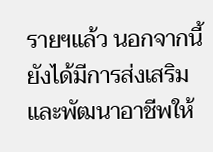รายฯแล้ว นอกจากนี้ ยังได้มีการส่งเสริมและพัฒนาอาชีพให้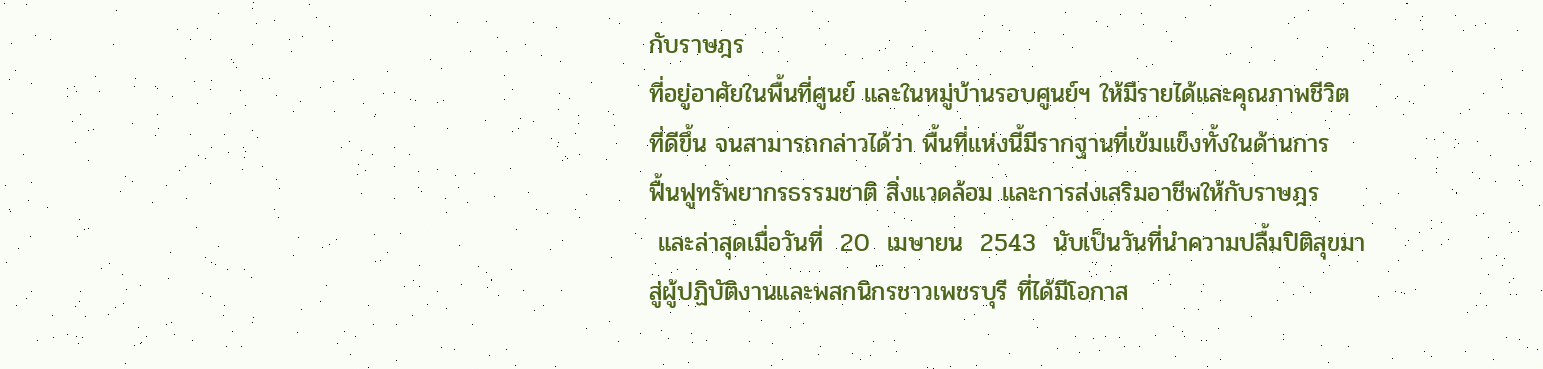กับราษฎร
ที่อยู่อาศัยในพื้นที่ศูนย์ และในหมู่บ้านรอบศูนย์ฯ ให้มีรายได้และคุณภาพชีวิต
ที่ดีขึ้น จนสามารถกล่าวได้ว่า พื้นที่แห่งนี้มีรากฐานที่เข้มแข็งทั้งในด้านการ
ฟื้นฟูทรัพยากรธรรมชาติ สิ่งแวดล้อม และการส่งเสริมอาชีพให้กับราษฎร
 และล่าสุดเมื่อวันที่  20  เมษายน  2543  นับเป็นวันที่นำความปลื้มปิติสุขมา
สู่ผู้ปฏิบัติงานและพสกนิกรชาวเพชรบุรี ที่ได้มีโอกาส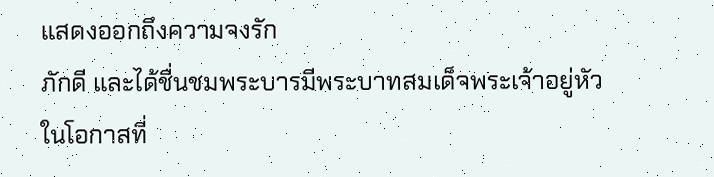แสดงออกถึงความจงรัก
ภักดี และได้ชื่นชมพระบารมีพระบาทสมเด็จพระเจ้าอยู่หัว ในโอกาสที่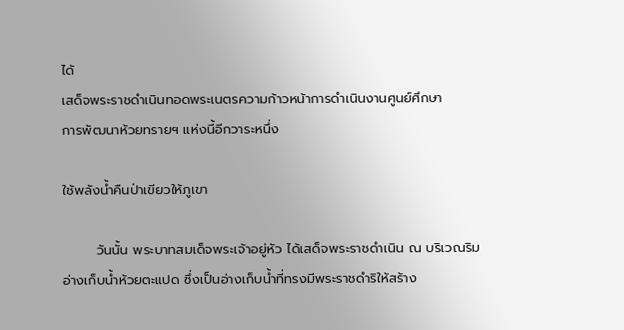ได้
เสด็จพระราชดำเนินทอดพระเนตรความก้าวหน้าการดำเนินงานศูนย์ศึกษา
การพัฒนาห้วยทรายฯ แห่งนี้อีกวาระหนึ่ง

ใช้พลังน้ำคืนป่าเขียวให้ภูเขา

       วันนั้น พระบาทสมเด็จพระเจ้าอยู่หัว ได้เสด็จพระราชดำเนิน ณ บริเวณริม
อ่างเก็บน้ำห้วยตะแปด ซึ่งเป็นอ่างเก็บน้ำที่ทรงมีพระราชดำริให้สร้าง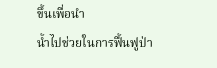ขึ้นเพื่อนำ
น้ำไปช่วยในการฟื้นฟูป่า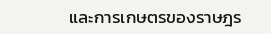และการเกษตรของราษฎร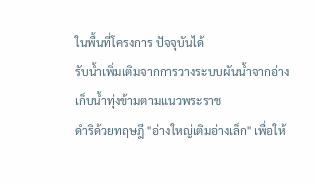ในพื้นที่โครงการ ปัจจุบันได้
รับน้ำเพิ่มเติมจากการวางระบบผันน้ำจากอ่างเก็บน้ำทุ่งข้ามตามแนวพระราช
ดำริด้วยทฤษฎี "อ่างใหญ่เติมอ่างเล็ก" เพื่อให้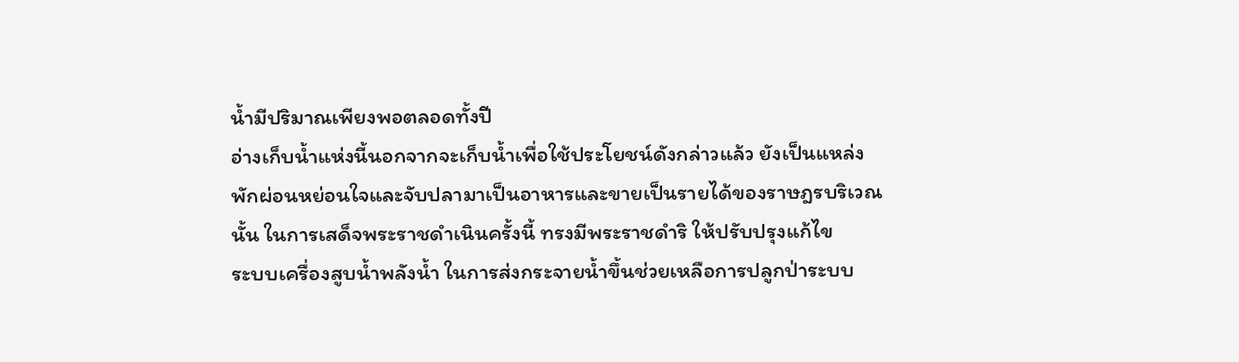น้ำมีปริมาณเพียงพอตลอดทั้งปี
อ่างเก็บน้ำแห่งนี้นอกจากจะเก็บน้ำเพื่อใช้ประโยชน์ดังกล่าวแล้ว ยังเป็นแหล่ง
พักผ่อนหย่อนใจและจับปลามาเป็นอาหารและขายเป็นรายได้ของราษฎรบริเวณ
นั้น ในการเสด็จพระราชดำเนินครั้งนี้ ทรงมีพระราชดำริ ให้ปรับปรุงแก้ไข
ระบบเครื่องสูบน้ำพลังน้ำ ในการส่งกระจายน้ำขึ้นช่วยเหลือการปลูกป่าระบบ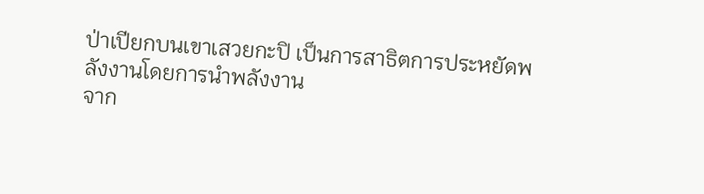ป่าเปียกบนเขาเสวยกะปิ เป็นการสาธิตการประหยัดพลังงานโดยการนำพลังงาน
จาก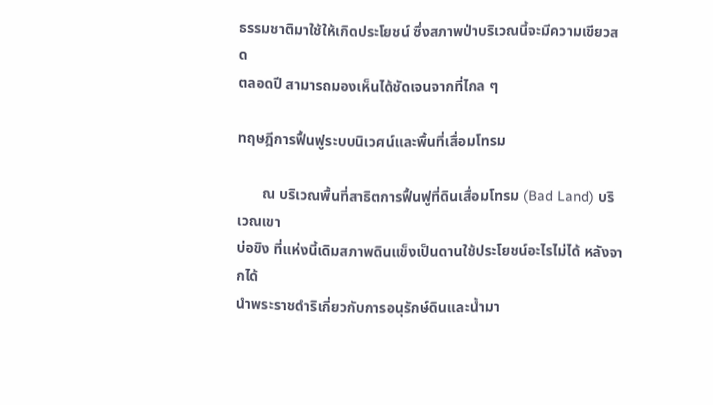ธรรมชาติมาใช้ให้เกิดประโยชน์ ซึ่งสภาพป่าบริเวณนี้จะมีความเขียวสด
ตลอดปี สามารถมองเห็นได้ชัดเจนจากที่ไกล ๆ

ทฤษฎีการฟื้นฟูระบบนิเวศน์และพื้นที่เสื่อมโทรม

       ณ บริเวณพื้นที่สาธิตการฟื้นฟูที่ดินเสื่อมโทรม (Bad Land) บริเวณเขา
บ่อขิง ที่แห่งนี้เดิมสภาพดินแข็งเป็นดานใช้ประโยชน์อะไรไม่ได้ หลังจากได้
นำพระราชดำริเกี่ยวกับการอนุรักษ์ดินและน้ำมา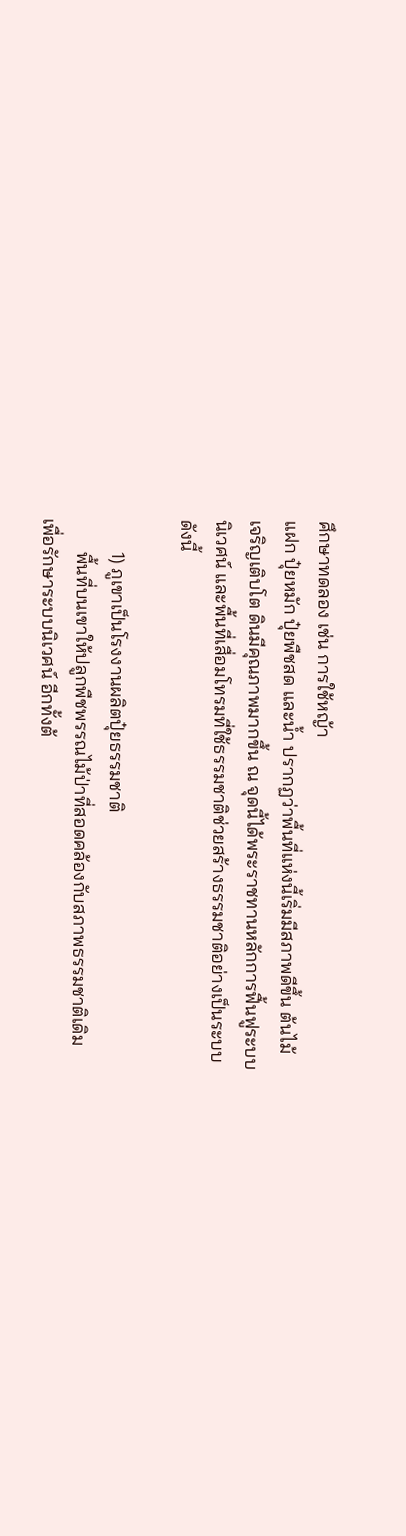ศึกษาทดลอง เช่น การใช้หญ้า
แฝก ปุ๋ยหมัก ปุ๋ยพืชสด และน้ำ ปรากฏว่าพื้นที่แห่งนี้เริ่มมีสภาพดีขึ้น ต้นไม้
เจริญเติบโต ดินมีคุณภาพมากขึ้น ณ จุดนี้ได้พระราชทานหลักการฟื้นฟูระบบ
นิเวศน์ และพื้นที่เสื่อมโทรมที่ใช้ธรรมชาติช่วยสร้างธรรมชาติอย่างเป็นระบบ
ดังนี้

       1) ภูเขาเป็นโรงงานผลิตปุ๋ยธรรมชาติ
       พื้นที่บนเขาให้ปลูกพืชพรรณไม้ป่าที่สอดคล้องกับสภาพธรรมชาติเดิม
เพื่อรักษาระบบนิเวศน์ อีกทั้งต้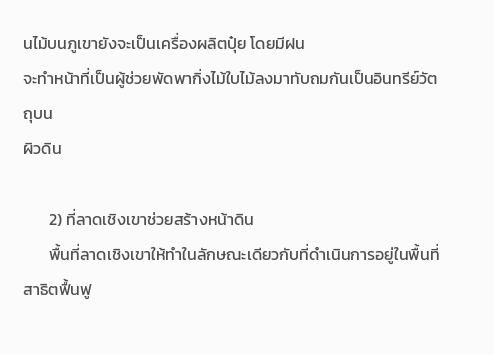นไม้บนภูเขายังจะเป็นเครื่องผลิตปุ๋ย โดยมีฝน
จะทำหน้าที่เป็นผู้ช่วยพัดพากิ่งไม้ใบไม้ลงมาทับถมกันเป็นอินทรีย์วัตถุบน
ผิวดิน

       2) ที่ลาดเชิงเขาช่วยสร้างหน้าดิน
       พื้นที่ลาดเชิงเขาให้ทำในลักษณะเดียวกับที่ดำเนินการอยู่ในพื้นที่สาธิตฟื้นฟู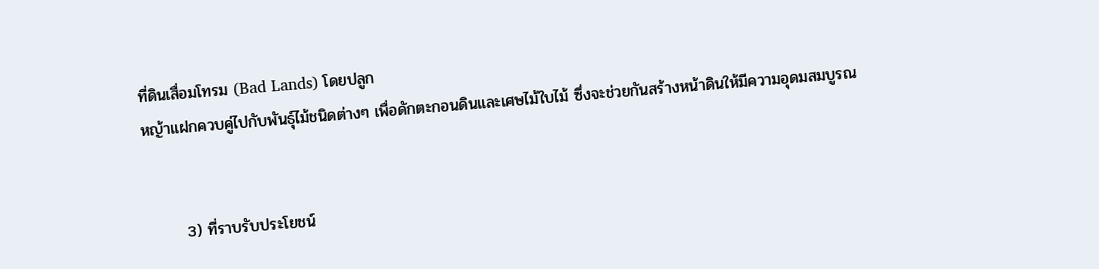ที่ดินเสื่อมโทรม (Bad Lands) โดยปลูก
หญ้าแฝกควบคู่ไปกับพันธุ์ไม้ชนิดต่างๆ เพื่อดักตะกอนดินและเศษไม้ใบไม้ ซึ่งจะช่วยกันสร้างหน้าดินให้มีความอุดมสมบูรณ


       3) ที่ราบรับประโยชน์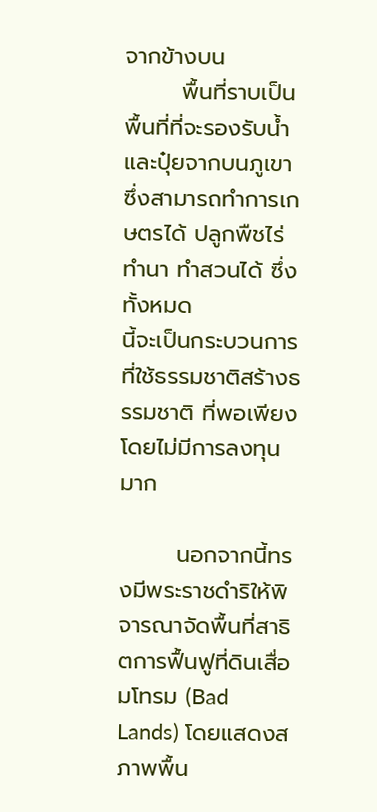จากข้างบน
       พื้นที่ราบเป็นพื้นที่ที่จะรองรับน้ำและปุ๋ยจากบนภูเขา ซึ่งสามารถทำการเกษตรได้ ปลูกพืชไร่ ทำนา ทำสวนได้ ซึ่งทั้งหมด
นี้จะเป็นกระบวนการที่ใช้ธรรมชาติสร้างธรรมชาติ ที่พอเพียง โดยไม่มีการลงทุนมาก

       นอกจากนี้ทรงมีพระราชดำริให้พิจารณาจัดพื้นที่สาธิตการฟื้นฟูที่ดินเสื่อมโทรม (Bad Lands) โดยแสดงสภาพพื้น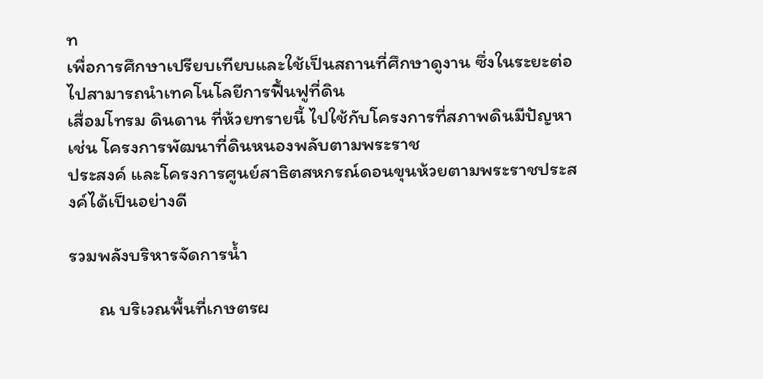ท
เพื่อการศึกษาเปรียบเทียบและใช้เป็นสถานที่ศึกษาดูงาน ซึ่งในระยะต่อไปสามารถนำเทคโนโลยีการฟื้นฟูที่ดิน
เสื่อมโทรม ดินดาน ที่ห้วยทรายนี้ ไปใช้กับโครงการที่สภาพดินมีปัญหา เช่น โครงการพัฒนาที่ดินหนองพลับตามพระราช
ประสงค์ และโครงการศูนย์สาธิตสหกรณ์ดอนขุนห้วยตามพระราชประสงค์ได้เป็นอย่างดี

รวมพลังบริหารจัดการน้ำ

       ณ บริเวณพื้นที่เกษตรผ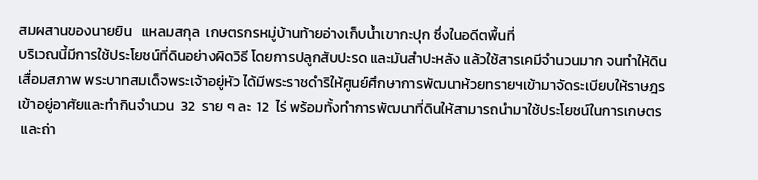สมผสานของนายยิน   แหลมสกุล  เกษตรกรหมู่บ้านท้ายอ่างเก็บน้ำเขากะปุก ซึ่งในอดีตพื้นที่
บริเวณนี้มีการใช้ประโยชน์ที่ดินอย่างผิดวิธี โดยการปลูกสับปะรด และมันสำปะหลัง แล้วใช้สารเคมีจำนวนมาก จนทำให้ดิน
เสื่อมสภาพ พระบาทสมเด็จพระเจ้าอยู่หัว ได้มีพระราชดำริให้ศูนย์ศึกษาการพัฒนาห้วยทรายฯเข้ามาจัดระเบียบให้ราษฎร
เข้าอยู่อาศัยและทำกินจำนวน  32  ราย ๆ ละ  12  ไร่ พร้อมทั้งทำการพัฒนาที่ดินให้สามารถนำมาใช้ประโยชน์ในการเกษตร
 และถ่า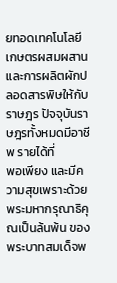ยทอดเทคโนโลยีเกษตรผสมผสาน และการผลิตผักปลอดสารพิษให้กับราษฎร ปัจจุบันราษฎรทั้งหมดมีอาชีพ รายได้ที่
พอเพียง และมีความสุขเพราะด้วยพระมหากรุณาธิคุณเป็นล้นพ้น ของพระบาทสมเด็จพ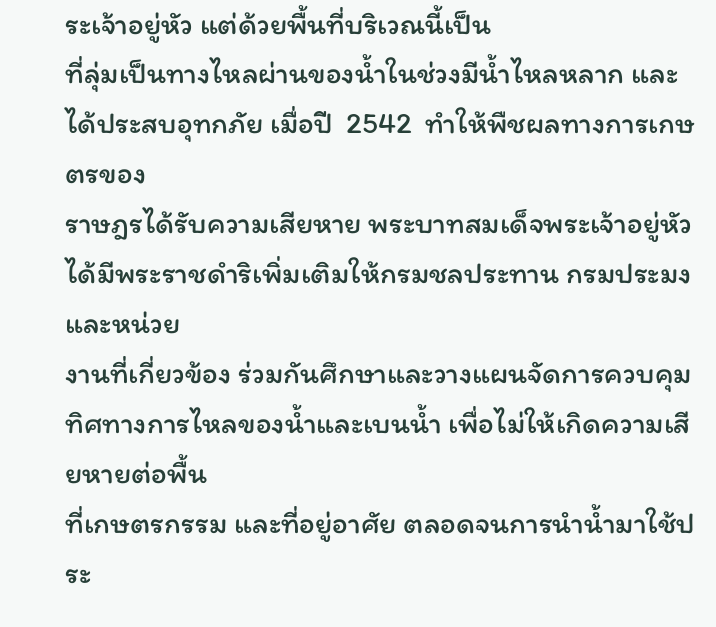ระเจ้าอยู่หัว แต่ด้วยพื้นที่บริเวณนี้เป็น
ที่ลุ่มเป็นทางไหลผ่านของน้ำในช่วงมีน้ำไหลหลาก และได้ประสบอุทกภัย เมื่อปี  2542  ทำให้พืชผลทางการเกษตรของ
ราษฎรได้รับความเสียหาย พระบาทสมเด็จพระเจ้าอยู่หัวได้มีพระราชดำริเพิ่มเติมให้กรมชลประทาน กรมประมง และหน่วย
งานที่เกี่ยวข้อง ร่วมกันศึกษาและวางแผนจัดการควบคุมทิศทางการไหลของน้ำและเบนน้ำ เพื่อไม่ให้เกิดความเสียหายต่อพื้น
ที่เกษตรกรรม และที่อยู่อาศัย ตลอดจนการนำน้ำมาใช้ประ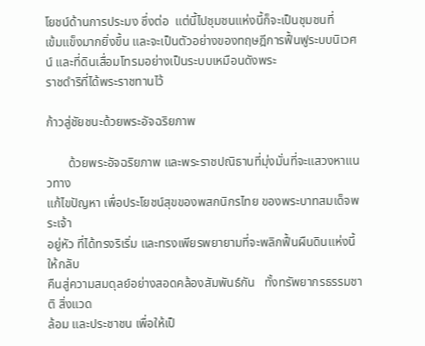โยชน์ด้านการประมง ซึ่งต่อ  แต่นี้ไปชุมชนแห่งนี้ก็จะเป็นชุมชนที่
เข้มแข็งมากยิ่งขึ้น และจะเป็นตัวอย่างของทฤษฎีการฟื้นฟูระบบนิเวศน์ และที่ดินเสื่อมโทรมอย่างเป็นระบบเหมือนดังพระ
ราชดำริที่ได้พระราชทานไว้

ก้าวสู่ชัยชนะด้วยพระอัจฉริยภาพ

       ด้วยพระอัจฉริยภาพ และพระราชปณิธานที่มุ่งมั่นที่จะแสวงหาแนวทาง
แก้ไขปัญหา เพื่อประโยชน์สุขของพสกนิกรไทย ของพระบาทสมเด็จพระเจ้า
อยู่หัว ที่ได้ทรงริเริ่ม และทรงเพียรพยายามที่จะพลิกฟื้นผืนดินแห่งนี้ ให้กลับ
คืนสู่ความสมดุลย์อย่างสอดคล้องสัมพันธ์กัน   ทั้งทรัพยากรธรรมชาติ สิ่งแวด
ล้อม และประชาชน เพื่อให้เป็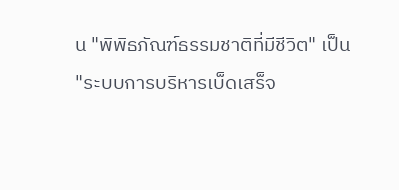น "พิพิธภัณฑ์ธรรมชาติที่มีชีวิต" เป็น
"ระบบการบริหารเบ็ดเสร็จ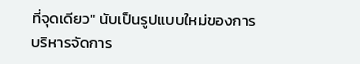ที่จุดเดียว" นับเป็นรูปแบบใหม่ของการ
บริหารจัดการ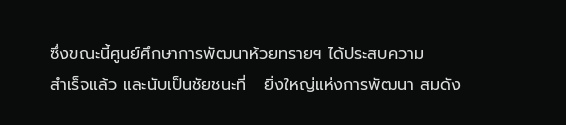ซึ่งขณะนี้ศูนย์ศึกษาการพัฒนาห้วยทรายฯ ได้ประสบความ
สำเร็จแล้ว และนับเป็นชัยชนะที่   ยิ่งใหญ่แห่งการพัฒนา สมดัง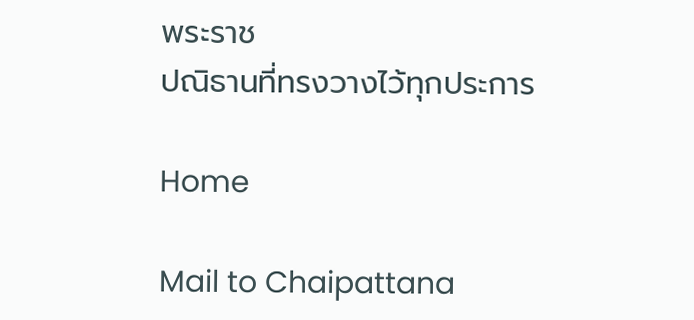พระราช
ปณิธานที่ทรงวางไว้ทุกประการ

Home

Mail to Chaipattana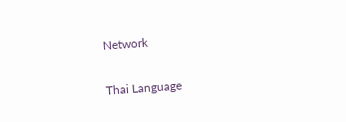Network

Thai Language